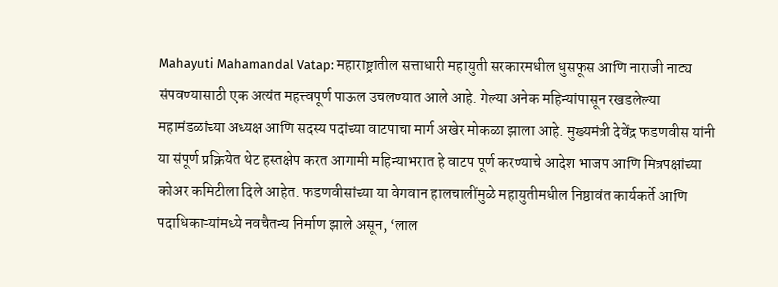Mahayuti Mahamandal Vatap: महाराष्ट्रातील सत्ताधारी महायुती सरकारमधील धुसफूस आणि नाराजी नाट्य संपवण्यासाठी एक अत्यंत महत्त्वपूर्ण पाऊल उचलण्यात आले आहे. गेल्या अनेक महिन्यांपासून रखडलेल्या महामंडळांच्या अध्यक्ष आणि सदस्य पदांच्या वाटपाचा मार्ग अखेर मोकळा झाला आहे. मुख्यमंत्री देवेंद्र फडणवीस यांनी या संपूर्ण प्रक्रियेत थेट हस्तक्षेप करत आगामी महिन्याभरात हे वाटप पूर्ण करण्याचे आदेश भाजप आणि मित्रपक्षांच्या कोअर कमिटीला दिले आहेत. फडणवीसांच्या या वेगवान हालचालींमुळे महायुतीमधील निष्ठावंत कार्यकर्ते आणि पदाधिकाऱ्यांमध्ये नवचैतन्य निर्माण झाले असून, ‘लाल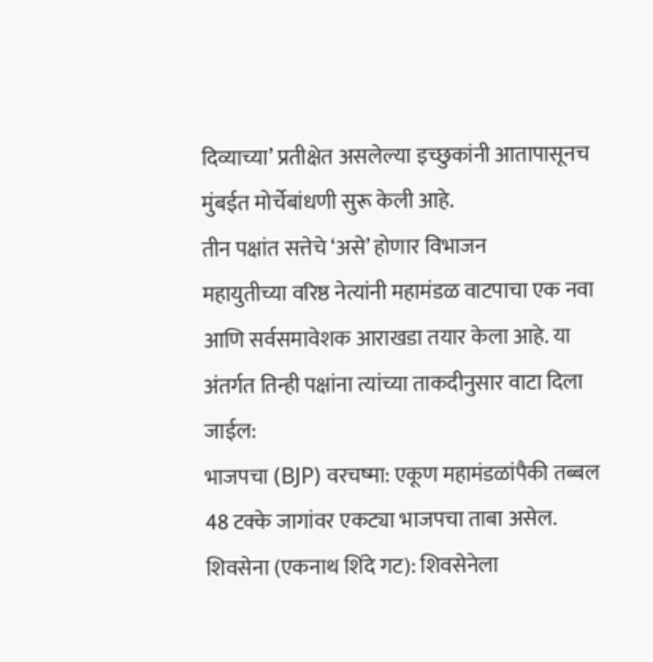दिव्याच्या’ प्रतीक्षेत असलेल्या इच्छुकांनी आतापासूनच मुंबईत मोर्चेबांधणी सुरू केली आहे.
तीन पक्षांत सत्तेचे ‘असे’ होणार विभाजन
महायुतीच्या वरिष्ठ नेत्यांनी महामंडळ वाटपाचा एक नवा आणि सर्वसमावेशक आराखडा तयार केला आहे. या अंतर्गत तिन्ही पक्षांना त्यांच्या ताकदीनुसार वाटा दिला जाईल:
भाजपचा (BJP) वरचष्मा: एकूण महामंडळांपैकी तब्बल 48 टक्के जागांवर एकट्या भाजपचा ताबा असेल.
शिवसेना (एकनाथ शिंदे गट): शिवसेनेला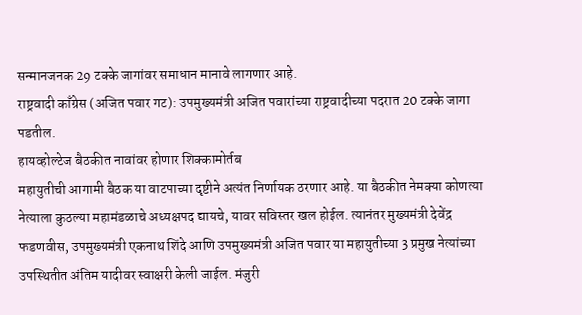सन्मानजनक 29 टक्के जागांवर समाधान मानावे लागणार आहे.
राष्ट्रवादी काँग्रेस (अजित पवार गट): उपमुख्यमंत्री अजित पवारांच्या राष्ट्रवादीच्या पदरात 20 टक्के जागा पडतील.
हायव्होल्टेज बैठकीत नावांवर होणार शिक्कामोर्तब
महायुतीची आगामी बैठक या वाटपाच्या दृष्टीने अत्यंत निर्णायक ठरणार आहे. या बैठकीत नेमक्या कोणत्या नेत्याला कुठल्या महामंडळाचे अध्यक्षपद द्यायचे, यावर सविस्तर खल होईल. त्यानंतर मुख्यमंत्री देवेंद्र फडणवीस, उपमुख्यमंत्री एकनाथ शिंदे आणि उपमुख्यमंत्री अजित पवार या महायुतीच्या 3 प्रमुख नेत्यांच्या उपस्थितीत अंतिम यादीवर स्वाक्षरी केली जाईल. मंजुरी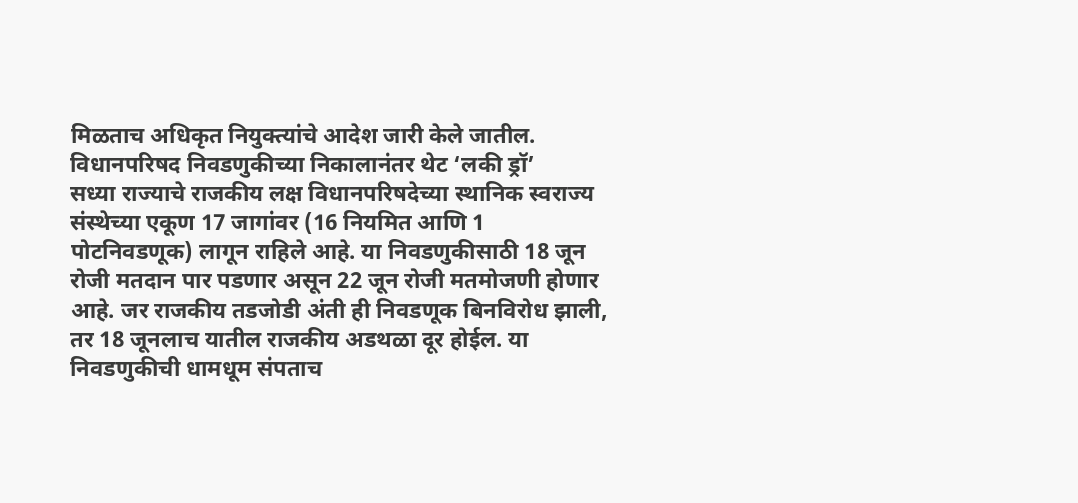मिळताच अधिकृत नियुक्त्यांचे आदेश जारी केले जातील.
विधानपरिषद निवडणुकीच्या निकालानंतर थेट ‘लकी ड्रॉ’
सध्या राज्याचे राजकीय लक्ष विधानपरिषदेच्या स्थानिक स्वराज्य संस्थेच्या एकूण 17 जागांवर (16 नियमित आणि 1 पोटनिवडणूक) लागून राहिले आहे. या निवडणुकीसाठी 18 जून रोजी मतदान पार पडणार असून 22 जून रोजी मतमोजणी होणार आहे. जर राजकीय तडजोडी अंती ही निवडणूक बिनविरोध झाली, तर 18 जूनलाच यातील राजकीय अडथळा दूर होईल. या निवडणुकीची धामधूम संपताच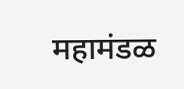महामंडळ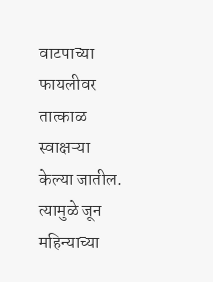वाटपाच्या फायलीवर तात्काळ स्वाक्षऱ्या केल्या जातील. त्यामुळे जून महिन्याच्या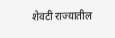शेवटी राज्यातील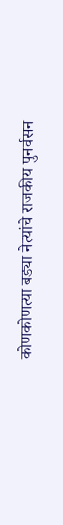कोणकोणत्या बड्या नेत्यांचे राजकीय पुनर्वसन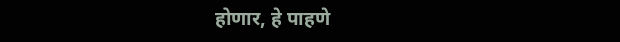होणार, हे पाहणे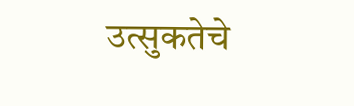उत्सुकतेचे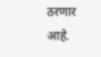ठरणार आहे.